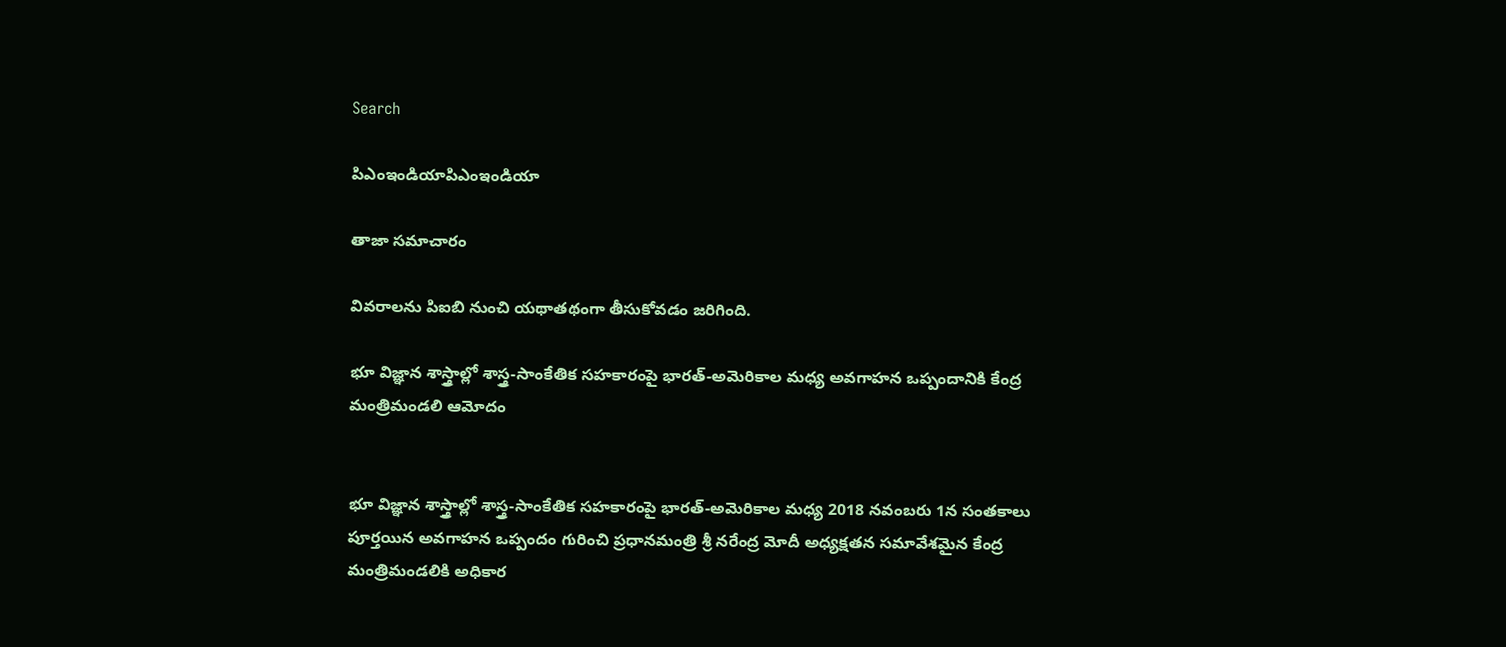Search

పిఎంఇండియాపిఎంఇండియా

తాజా స‌మాచారం

వివరాలను పిఐబి నుంచి యథాతథంగా తీసుకోవడం జరిగింది.

భూ విజ్ఞాన శాస్త్రాల్లో శాస్త్ర-సాంకేతిక సహకారంపై భారత్-అమెరికాల మధ్య అవగాహన ఒప్పందానికి కేంద్ర మంత్రిమండలి ఆమోదం


భూ విజ్ఞాన శాస్త్రాల్లో శాస్త్ర-సాంకేతిక సహకారంపై భారత్-అమెరికాల మధ్య 2018 నవంబరు 1న సంతకాలు పూర్తయిన అవగాహన ఒప్పందం గురించి ప్రధానమంత్రి శ్రీ నరేంద్ర మోదీ అధ్యక్షతన సమావేశమైన కేంద్ర మంత్రిమండలికి అధికార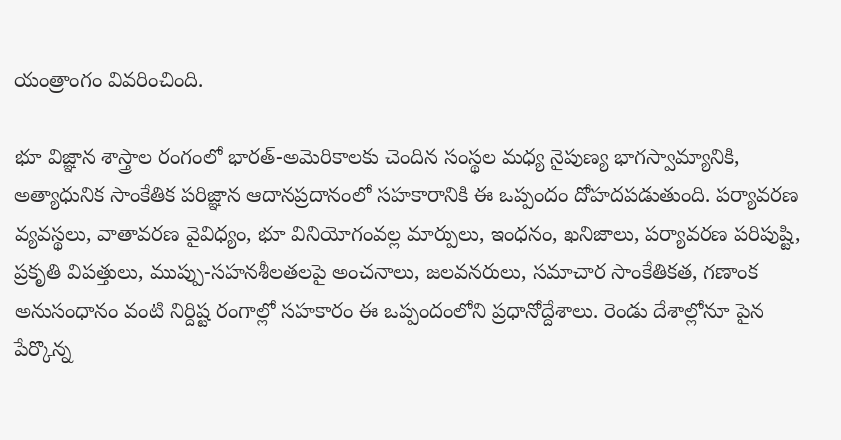యంత్రాంగం వివరించింది.

భూ విజ్ఞాన శాస్త్రాల రంగంలో భారత్-అమెరికాలకు చెందిన సంస్థల మధ్య నైపుణ్య భాగస్వామ్యానికి, అత్యాధునిక సాంకేతిక పరిజ్ఞాన ఆదానప్రదానంలో సహకారానికి ఈ ఒప్పందం దోహదపడుతుంది. పర్యావరణ వ్యవస్థలు, వాతావరణ వైవిధ్యం, భూ వినియోగంవల్ల మార్పులు, ఇంధనం, ఖనిజాలు, పర్యావరణ పరిపుష్టి, ప్రకృతి విపత్తులు, ముప్పు-సహనశీలతలపై అంచనాలు, జలవనరులు, సమాచార సాంకేతికత, గణాంక అనుసంధానం వంటి నిర్దిష్ట రంగాల్లో సహకారం ఈ ఒప్పందంలోని ప్రధానోద్దేశాలు. రెండు దేశాల్లోనూ పైన పేర్కొన్న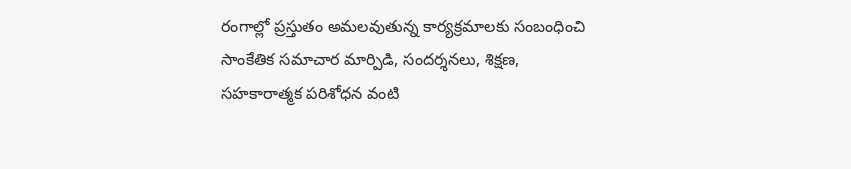రంగాల్లో ప్రస్తుతం అమలవుతున్న కార్యక్రమాలకు సంబంధించి సాంకేతిక సమాచార మార్పిడి, సందర్శనలు, శిక్షణ, సహకారాత్మక పరిశోధన వంటి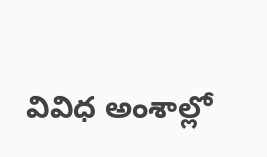వివిధ అంశాల్లో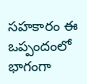సహకారం ఈ ఒప్పందంలో భాగంగా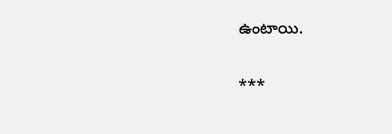ఉంటాయి.

***